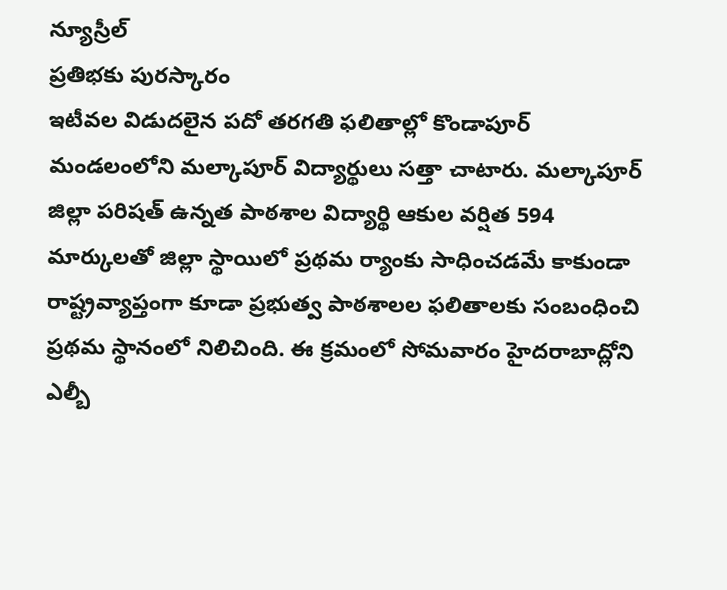న్యూస్రీల్
ప్రతిభకు పురస్కారం
ఇటీవల విడుదలైన పదో తరగతి ఫలితాల్లో కొండాపూర్ మండలంలోని మల్కాపూర్ విద్యార్థులు సత్తా చాటారు. మల్కాపూర్ జిల్లా పరిషత్ ఉన్నత పాఠశాల విద్యార్థి ఆకుల వర్షిత 594 మార్కులతో జిల్లా స్థాయిలో ప్రథమ ర్యాంకు సాధించడమే కాకుండా రాష్ట్రవ్యాప్తంగా కూడా ప్రభుత్వ పాఠశాలల ఫలితాలకు సంబంధించి ప్రథమ స్థానంలో నిలిచింది. ఈ క్రమంలో సోమవారం హైదరాబాద్లోని ఎల్బీ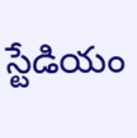స్టేడియం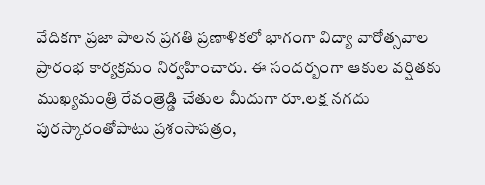వేదికగా ప్రజా పాలన ప్రగతి ప్రణాళికలో భాగంగా విద్యా వారోత్సవాల ప్రారంభ కార్యక్రమం నిర్వహించారు. ఈ సందర్బంగా ఆకుల వర్షితకు ముఖ్యమంత్రి రేవంత్రెడ్డి చేతుల మీదుగా రూ.లక్ష నగదు పురస్కారంతోపాటు ప్రశంసాపత్రం,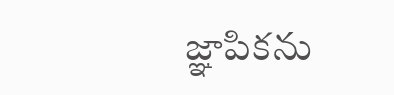జ్ఞాపికను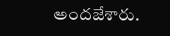అందజేశారు.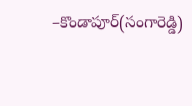–కొండాపూర్(సంగారెడ్డి)